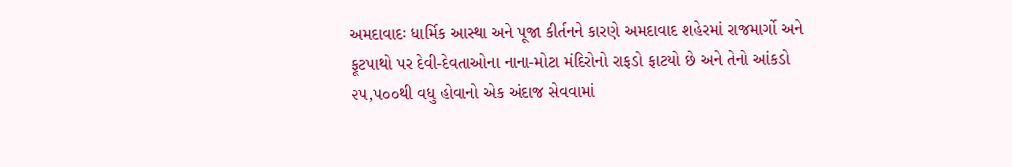અમદાવાદઃ ધાર્મિક આસ્થા અને પૂજા કીર્તનને કારણે અમદાવાદ શહેરમાં રાજમાર્ગો અને ફૂટપાથો પર દેવી-દેવતાઓના નાના-મોટા મંદિરોનો રાફડો ફાટયો છે અને તેનો આંકડો ૨૫,૫૦૦થી વધુ હોવાનો એક અંદાજ સેવવામાં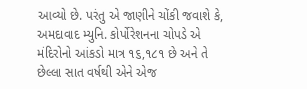આવ્યો છે. પરંતુ એ જાણીને ચોંકી જવાશે કે, અમદાવાદ મ્યુનિ. કોર્પોરેશનના ચોપડે એ મંદિરોનો આંકડો માત્ર ૧૬,૧૮૧ છે અને તે છેલ્લા સાત વર્ષથી એને એજ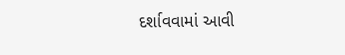દર્શાવવામાં આવી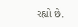રહ્યો છે.